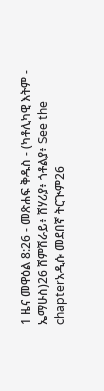1 ዜና መዋዕል 8:26 - መጽሐፍ ቅዱስ - (ካቶሊካዊ እትም - ኤማሁስ)26 ሸምሽራይ፥ ሸሃሪያ፥ ጎቶልያ፥ See the chapterአዲሱ መደበኛ ትርጒም26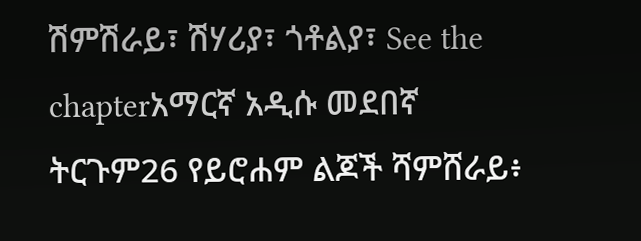ሽምሽራይ፣ ሽሃሪያ፣ ጎቶልያ፣ See the chapterአማርኛ አዲሱ መደበኛ ትርጉም26 የይሮሐም ልጆች ሻምሸራይ፥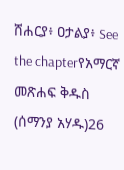ሸሐርያ፥ ዐታልያ፥ See the chapterየአማርኛ መጽሐፍ ቅዱስ (ሰማንያ አሃዱ)26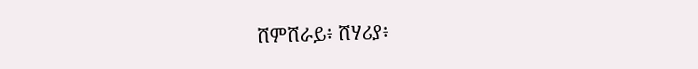ሸምሸራይ፥ ሸሃሪያ፥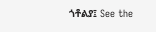ጎቶልያ፤ See the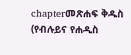chapterመጽሐፍ ቅዱስ (የብሉይና የሐዲስ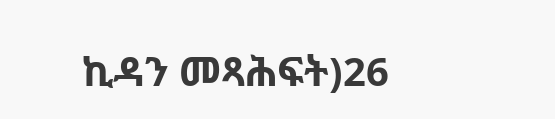ኪዳን መጻሕፍት)26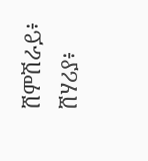ሸምሽራይ፥ ሸሃሪያ፥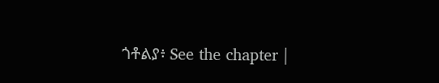ጎቶልያ፥ See the chapter |